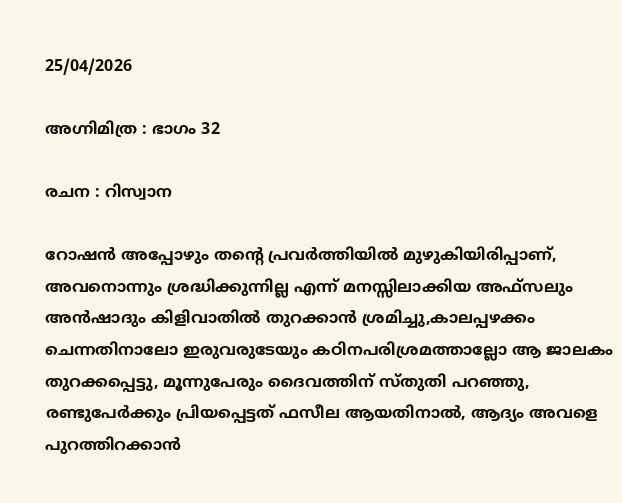25/04/2026

അഗ്നിമിത്ര : ഭാഗം 32

രചന : റിസ്വാന

റോഷൻ അപ്പോഴും തന്റെ പ്രവർത്തിയിൽ മുഴുകിയിരിപ്പാണ്, അവനൊന്നും ശ്രദ്ധിക്കുന്നില്ല എന്ന് മനസ്സിലാക്കിയ അഫ്‌സലും അൻഷാദും കിളിവാതിൽ തുറക്കാൻ ശ്രമിച്ചു,കാലപ്പഴക്കം ചെന്നതിനാലോ ഇരുവരുടേയും കഠിനപരിശ്രമത്താല്ലോ ആ ജാലകം തുറക്കപ്പെട്ടു, മൂന്നുപേരും ദൈവത്തിന് സ്തുതി പറഞ്ഞു, രണ്ടുപേർക്കും പ്രിയപ്പെട്ടത് ഫസീല ആയതിനാൽ, ആദ്യം അവളെ പുറത്തിറക്കാൻ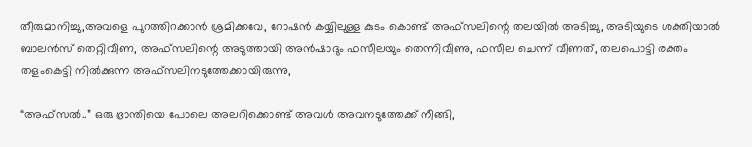തീരുമാനിച്ചു,അവളെ പുറത്തിറക്കാൻ ശ്രമിക്കവേ, റോഷൻ കയ്യിലുള്ള കുടം കൊണ്ട് അഫ്‌സലിന്റെ തലയിൽ അടിച്ചു, അടിയുടെ ശക്തിയാൽ ബാലൻസ് തെറ്റിവീണ, അഫ്‌സലിന്റെ അടുത്തായി അൻഷാദും ഫസീലയും തെന്നിവീണു, ഫസീല ചെന്ന് വീണത്, തലപൊട്ടി രക്തം തളംകെട്ടി നിൽക്കുന്ന അഫ്‌സലിനടുത്തേക്കായിരുന്നു,

“അഫ്സൽ..” ഒരു ഭ്രാന്തിയെ പോലെ അലറിക്കൊണ്ട് അവൾ അവനടുത്തേക്ക്‌ നീങ്ങി,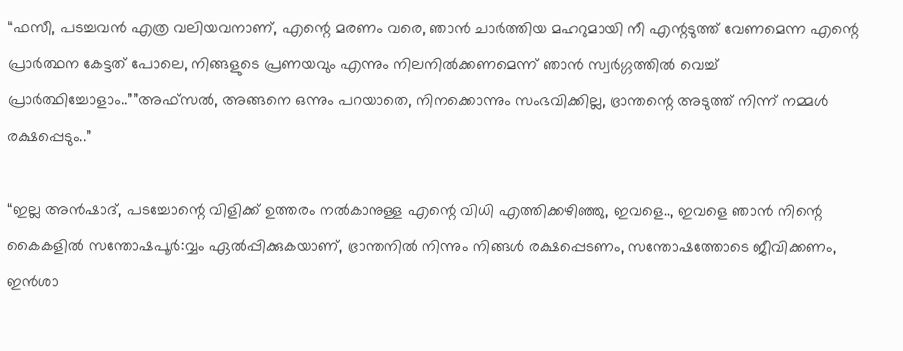“ഫസീ, പടച്ചവൻ എത്ര വലിയവനാണ്, എന്റെ മരണം വരെ, ഞാൻ ചാർത്തിയ മഹറുമായി നീ എന്റടുത്ത് വേണമെന്ന എന്റെ പ്രാർത്ഥന കേട്ടത് പോലെ, നിങ്ങളുടെ പ്രണയവും എന്നും നിലനിൽക്കണമെന്ന് ഞാൻ സ്വർഗ്ഗത്തിൽ വെച്ച് പ്രാർത്ഥിച്ചോളാം..””അഫ്സൽ, അങ്ങനെ ഒന്നും പറയാതെ, നിനക്കൊന്നും സംഭവിക്കില്ല, ഭ്രാന്തന്റെ അടുത്ത് നിന്ന് നമ്മൾ രക്ഷപ്പെടും..”

“ഇല്ല അൻഷാദ്‌, പടച്ചോന്റെ വിളിക്ക് ഉത്തരം നൽകാനുള്ള എന്റെ വിധി എത്തിക്കഴിഞ്ഞു, ഇവളെ.., ഇവളെ ഞാൻ നിന്റെ കൈകളിൽ സന്തോഷപൂർ:വ്വം ഏൽപ്പിക്കുകയാണ്, ഭ്രാന്തനിൽ നിന്നും നിങ്ങൾ രക്ഷപ്പെടണം, സന്തോഷത്തോടെ ജീവിക്കണം, ഇൻശാ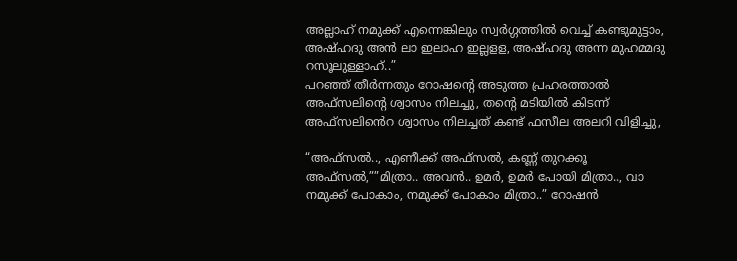അല്ലാഹ് നമുക്ക് എന്നെങ്കിലും സ്വർഗ്ഗത്തിൽ വെച്ച് കണ്ടുമുട്ടാം, അഷ്ഹദു അൻ ലാ ഇലാഹ ഇല്ലളള, അഷ്ഹദു അന്ന മുഹമ്മദു റസൂലുള്ളാഹ്‌..”
പറഞ്ഞ് തീർന്നതും റോഷന്റെ അടുത്ത പ്രഹരത്താൽ അഫ്‌സലിന്റെ ശ്വാസം നിലച്ചു, തന്റെ മടിയിൽ കിടന്ന് അഫ്സലിൻെറ ശ്വാസം നിലച്ചത് കണ്ട് ഫസീല അലറി വിളിച്ചു,

“അഫ്സൽ.., എണീക്ക് അഫ്സൽ, കണ്ണ് തുറക്കൂ അഫ്സൽ,””മിത്രാ.. അവൻ.. ഉമർ, ഉമർ പോയി മിത്രാ.., വാ നമുക്ക് പോകാം, നമുക്ക് പോകാം മിത്രാ..” റോഷൻ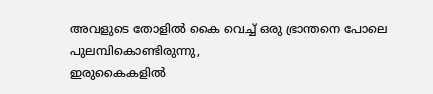അവളുടെ തോളിൽ കൈ വെച്ച് ഒരു ഭ്രാന്തനെ പോലെ പുലമ്പികൊണ്ടിരുന്നു,
ഇരുകൈകളിൽ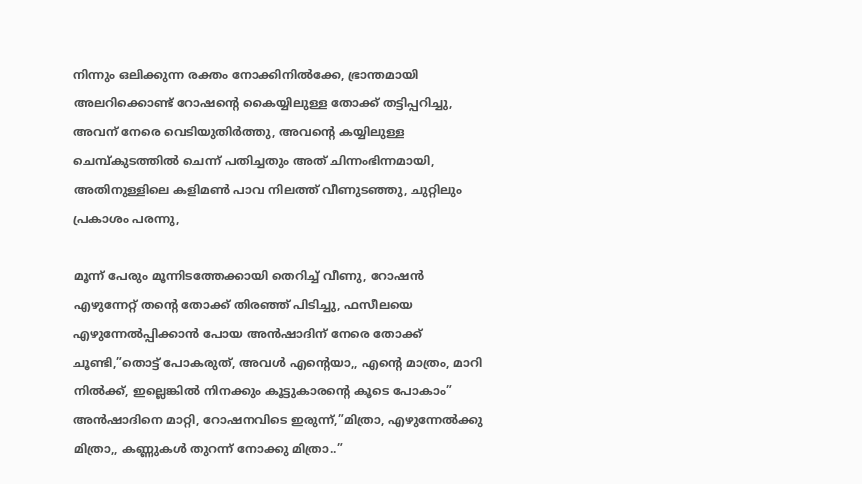നിന്നും ഒലിക്കുന്ന രക്തം നോക്കിനിൽക്കേ, ഭ്രാന്തമായി അലറിക്കൊണ്ട് റോഷന്റെ കൈയ്യിലുള്ള തോക്ക് തട്ടിപ്പറിച്ചു, അവന് നേരെ വെടിയുതിർത്തു, അവന്റെ കയ്യിലുള്ള ചെമ്പ്കുടത്തിൽ ചെന്ന് പതിച്ചതും അത് ചിന്നംഭിന്നമായി, അതിനുള്ളിലെ കളിമൺ പാവ നിലത്ത് വീണുടഞ്ഞു, ചുറ്റിലും പ്രകാശം പരന്നു,

മൂന്ന് പേരും മൂന്നിടത്തേക്കായി തെറിച്ച് വീണു, റോഷൻ എഴുന്നേറ്റ് തന്റെ തോക്ക് തിരഞ്ഞ് പിടിച്ചു, ഫസീലയെ എഴുന്നേൽപ്പിക്കാൻ പോയ അൻഷാദിന് നേരെ തോക്ക് ചൂണ്ടി,”തൊട്ട് പോകരുത്, അവൾ എന്‍റെയാ,, എന്റെ മാത്രം, മാറി നിൽക്ക്, ഇല്ലെങ്കിൽ നിനക്കും കൂട്ടുകാരന്റെ കൂടെ പോകാം”
അൻഷാദിനെ മാറ്റി, റോഷനവിടെ ഇരുന്ന്‌,”മിത്രാ, എഴുന്നേൽക്കു മിത്രാ,, കണ്ണുകൾ തുറന്ന് നോക്കു മിത്രാ..”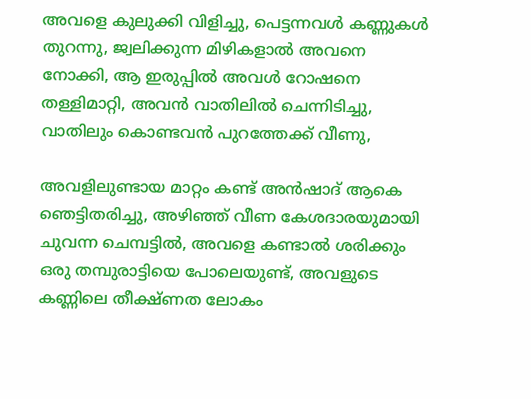അവളെ കുലുക്കി വിളിച്ചു, പെട്ടന്നവൾ കണ്ണുകൾ തുറന്നു, ജ്വലിക്കുന്ന മിഴികളാൽ അവനെ നോക്കി, ആ ഇരുപ്പിൽ അവൾ റോഷനെ തള്ളിമാറ്റി, അവൻ വാതിലിൽ ചെന്നിടിച്ചു, വാതിലും കൊണ്ടവൻ പുറത്തേക്ക് വീണു,

അവളിലുണ്ടായ മാറ്റം കണ്ട് അൻഷാദ്‌ ആകെ ഞെട്ടിതരിച്ചു, അഴിഞ്ഞ് വീണ കേശദാരയുമായി ചുവന്ന ചെമ്പട്ടിൽ, അവളെ കണ്ടാൽ ശരിക്കും ഒരു തമ്പുരാട്ടിയെ പോലെയുണ്ട്, അവളുടെ കണ്ണിലെ തീക്ഷ്ണത ലോകം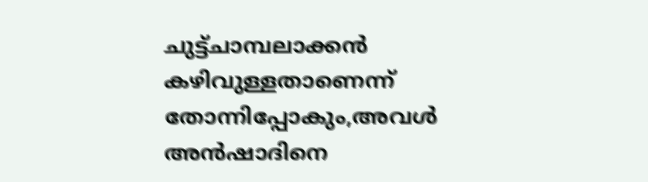ചുട്ട്‌ചാമ്പലാക്കൻ കഴിവുള്ളതാണെന്ന് തോന്നിപ്പോകും,അവൾ അൻഷാദിനെ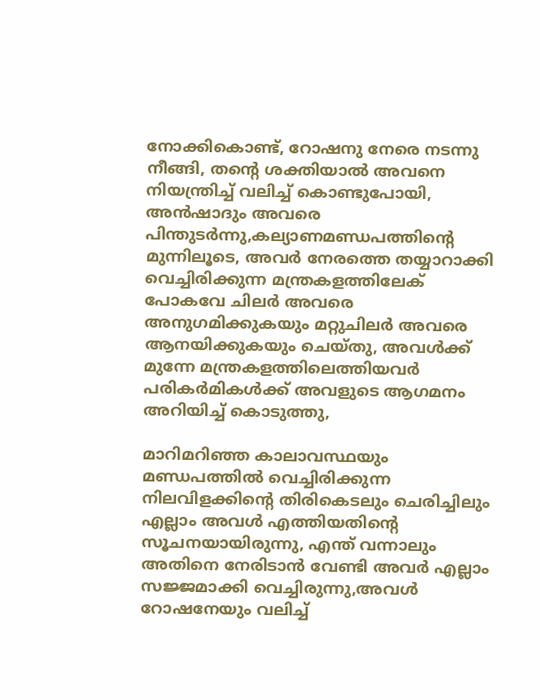നോക്കികൊണ്ട്, റോഷനു നേരെ നടന്നു നീങ്ങി, തന്റെ ശക്തിയാൽ അവനെ നിയന്ത്രിച്ച്‌ വലിച്ച് കൊണ്ടുപോയി, അൻഷാദും അവരെ പിന്തുടർന്നു,കല്യാണമണ്ഡപത്തിന്റെ മുന്നിലൂടെ, അവർ നേരത്തെ തയ്യാറാക്കി വെച്ചിരിക്കുന്ന മന്ത്രകളത്തിലേക് പോകവേ ചിലർ അവരെ അനുഗമിക്കുകയും മറ്റുചിലർ അവരെ ആനയിക്കുകയും ചെയ്തു, അവൾക്ക്‌ മുന്നേ മന്ത്രകളത്തിലെത്തിയവർ പരികർമികൾക്ക് അവളുടെ ആഗമനം അറിയിച്ച് കൊടുത്തു,

മാറിമറിഞ്ഞ കാലാവസ്ഥയും മണ്ഡപത്തിൽ വെച്ചിരിക്കുന്ന നിലവിളക്കിന്റെ തിരികെടലും ചെരിച്ചിലും എല്ലാം അവൾ എത്തിയതിന്റെ സൂചനയായിരുന്നു, എന്ത് വന്നാലും അതിനെ നേരിടാൻ വേണ്ടി അവർ എല്ലാം സജ്ജമാക്കി വെച്ചിരുന്നു,അവൾ റോഷനേയും വലിച്ച്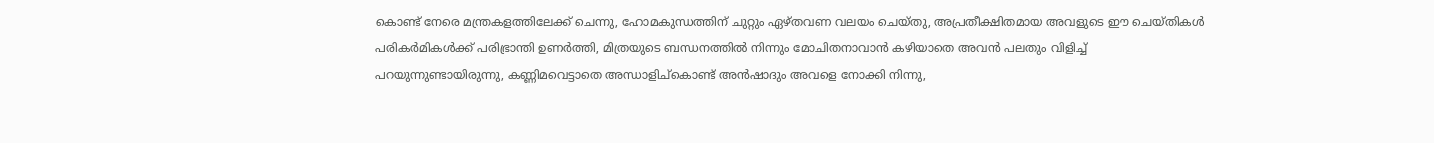കൊണ്ട് നേരെ മന്ത്രകളത്തിലേക്ക്‌ ചെന്നു, ഹോമകുന്ധത്തിന് ചുറ്റും ഏഴ്തവണ വലയം ചെയ്തു, അപ്രതീക്ഷിതമായ അവളുടെ ഈ ചെയ്തികൾ പരികർമികൾക്ക്‌ പരിഭ്രാന്തി ഉണർത്തി, മിത്രയുടെ ബന്ധനത്തിൽ നിന്നും മോചിതനാവാൻ കഴിയാതെ അവൻ പലതും വിളിച്ച് പറയുന്നുണ്ടായിരുന്നു, കണ്ണിമവെട്ടാതെ അന്ധാളിച്കൊണ്ട് അൻഷാദും അവളെ നോക്കി നിന്നു,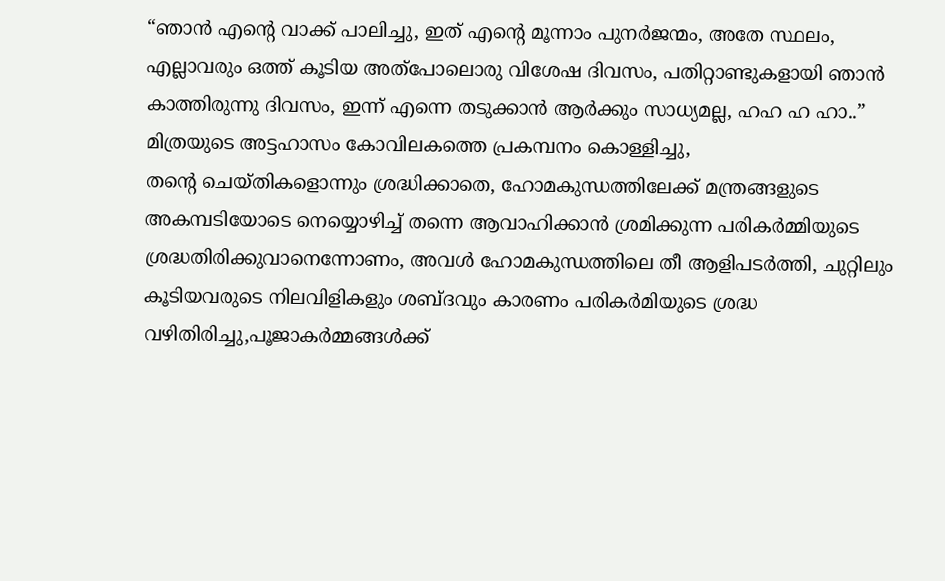“ഞാൻ എന്റെ വാക്ക് പാലിച്ചു, ഇത് എന്റെ മൂന്നാം പുനർജന്മം, അതേ സ്ഥലം, എല്ലാവരും ഒത്ത് കൂടിയ അത്പോലൊരു വിശേഷ ദിവസം, പതിറ്റാണ്ടുകളായി ഞാൻ കാത്തിരുന്നു ദിവസം, ഇന്ന് എന്നെ തടുക്കാൻ ആർക്കും സാധ്യമല്ല, ഹഹ ഹ ഹാ..” മിത്രയുടെ അട്ടഹാസം കോവിലകത്തെ പ്രകമ്പനം കൊള്ളിച്ചു,
തന്റെ ചെയ്തികളൊന്നും ശ്രദ്ധിക്കാതെ, ഹോമകുന്ധത്തിലേക്ക്‌ മന്ത്രങ്ങളുടെ അകമ്പടിയോടെ നെയ്യൊഴിച്ച്‌ തന്നെ ആവാഹിക്കാൻ ശ്രമിക്കുന്ന പരികർമ്മിയുടെ ശ്രദ്ധതിരിക്കുവാനെന്നോണം, അവൾ ഹോമകുന്ധത്തിലെ തീ ആളിപടർത്തി, ചുറ്റിലും കൂടിയവരുടെ നിലവിളികളും ശബ്ദവും കാരണം പരികർമിയുടെ ശ്രദ്ധ വഴിതിരിച്ചു,പൂജാകർമ്മങ്ങൾക്ക്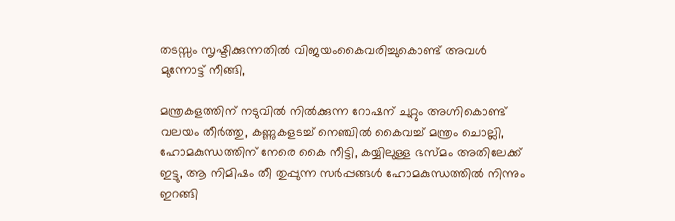തടസ്സം സൃഷ്ടിക്കുന്നതിൽ വിജയംകൈവരിച്ചുകൊണ്ട് അവൾ മുന്നോട്ട് നീങ്ങി,

മന്ത്രകളത്തിന് നടുവിൽ നിൽക്കുന്ന റോഷന് ചുറ്റും അഗ്നികൊണ്ട് വലയം തീർത്തു, കണ്ണുകളടച്ച് നെഞ്ചിൽ കൈവച്ച് മന്ത്രം ചൊല്ലി, ഹോമകുന്ധത്തിന് നേരെ കൈ നീട്ടി, കയ്യിലുള്ള ഭസ്മം അതിലേക്ക് ഇട്ടു, ആ നിമിഷം തീ തുപ്പുന്ന സർപ്പങ്ങൾ ഹോമകുന്ധത്തിൽ നിന്നും ഇറങ്ങി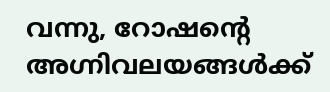വന്നു, റോഷന്റെ അഗ്നിവലയങ്ങൾക്ക്‌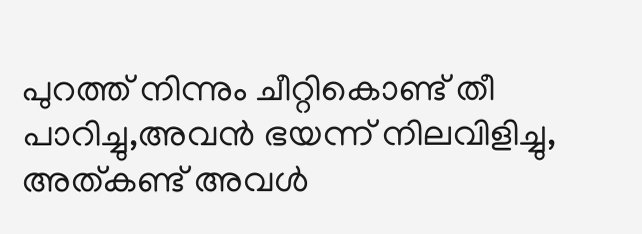പുറത്ത് നിന്നും ചീറ്റികൊണ്ട് തീ പാറിച്ചു,അവൻ ഭയന്ന് നിലവിളിച്ചു, അത്കണ്ട് അവൾ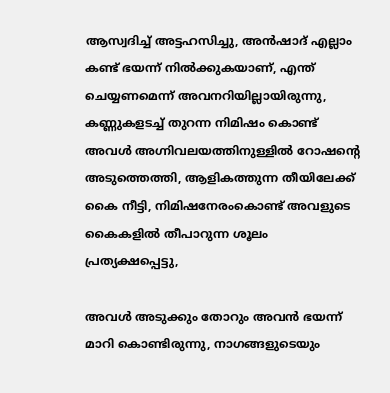ആസ്വദിച്ച് അട്ടഹസിച്ചു, അൻഷാദ്‌ എല്ലാം കണ്ട് ഭയന്ന് നിൽക്കുകയാണ്, എന്ത് ചെയ്യണമെന്ന് അവനറിയില്ലായിരുന്നു, കണ്ണുകളടച്ച് തുറന്ന നിമിഷം കൊണ്ട് അവൾ അഗ്നിവലയത്തിനുള്ളിൽ റോഷന്റെ അടുത്തെത്തി, ആളികത്തുന്ന തീയിലേക്ക് കൈ നീട്ടി, നിമിഷനേരംകൊണ്ട് അവളുടെ കൈകളിൽ തീപാറുന്ന ശൂലം പ്രത്യക്ഷപ്പെട്ടു,

അവൾ അടുക്കും തോറും അവൻ ഭയന്ന് മാറി കൊണ്ടിരുന്നു, നാഗങ്ങളുടെയും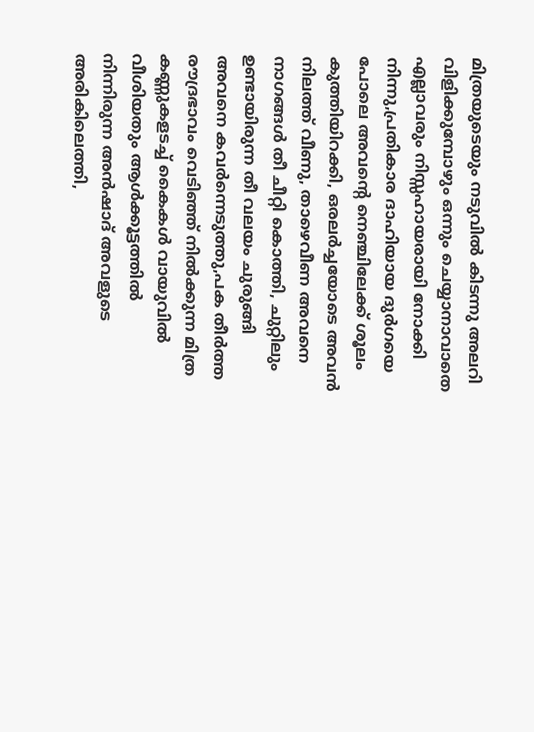മിത്രയുടെയും നടുവിൽ കിടന്നു അലറി വിളിക്കുമ്പോഴും ഒന്നും ചെയ്യാനാവാതെ എല്ലാവരും നിസ്സഹായരായി നോക്കി നിന്നു,പ്രതികാര ദാഹിയായ ദുർഗയെ പോലെ അവന്റെ നെഞ്ചിലേക്ക് ശൂലം കുത്തിയിറക്കി, ഒരലർച്ചയോടെ അവൻ നിലത്ത് വീണു, താഴെവീണ അവനെ നാഗങ്ങൾ തീ ചീറ്റി കൊത്തി, ചുറ്റിലും ഉണ്ടായിരുന്ന തീ വലയം ചുരുങ്ങി അവനെ കവർന്നെടുത്തു,പക തീർത്ത രൗദ്രഭാവം വെടിഞ്ഞ് നിൽക്കുന്ന മിത്ര കണ്ണുകളടച്ച് കൈകൾ വായുവിൽ വീശിയതും ആൾക്കൂട്ടത്തിൽ നിന്നിരുന്ന അൻഷാദ്‌ അവളുടെ അരികിലെത്തി,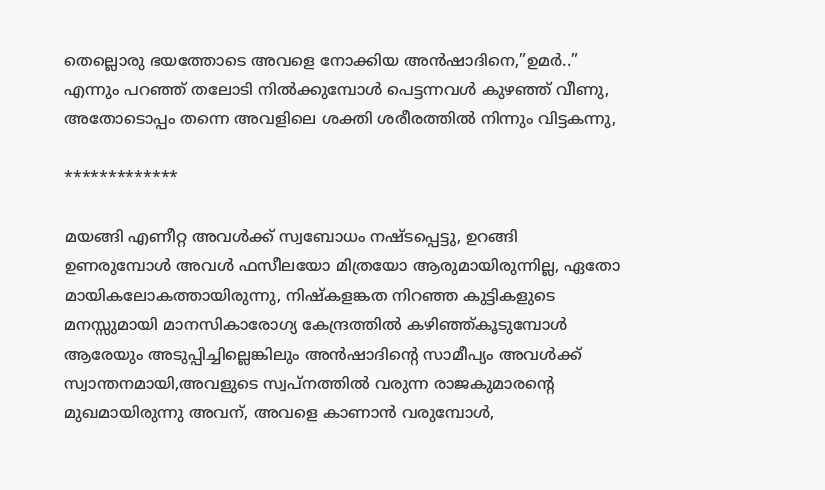തെല്ലൊരു ഭയത്തോടെ അവളെ നോക്കിയ അൻഷാദിനെ,”ഉമർ..” എന്നും പറഞ്ഞ് തലോടി നിൽക്കുമ്പോൾ പെട്ടന്നവൾ കുഴഞ്ഞ് വീണു, അതോടൊപ്പം തന്നെ അവളിലെ ശക്തി ശരീരത്തിൽ നിന്നും വിട്ടകന്നു,

*************

മയങ്ങി എണീറ്റ അവൾക്ക് സ്വബോധം നഷ്ടപ്പെട്ടു, ഉറങ്ങി ഉണരുമ്പോൾ അവൾ ഫസീലയോ മിത്രയോ ആരുമായിരുന്നില്ല, ഏതോ മായികലോകത്തായിരുന്നു, നിഷ്കളങ്കത നിറഞ്ഞ കുട്ടികളുടെ മനസ്സുമായി മാനസികാരോഗ്യ കേന്ദ്രത്തിൽ കഴിഞ്ഞ്കൂടുമ്പോൾ ആരേയും അടുപ്പിച്ചില്ലെങ്കിലും അൻഷാദിന്റെ സാമീപ്യം അവൾക്ക് സ്വാന്തനമായി,അവളുടെ സ്വപ്നത്തിൽ വരുന്ന രാജകുമാരന്റെ മുഖമായിരുന്നു അവന്, അവളെ കാണാൻ വരുമ്പോൾ,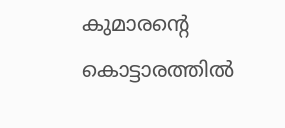കുമാരന്റെ കൊട്ടാരത്തിൽ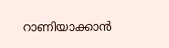റാണിയാക്കാൻ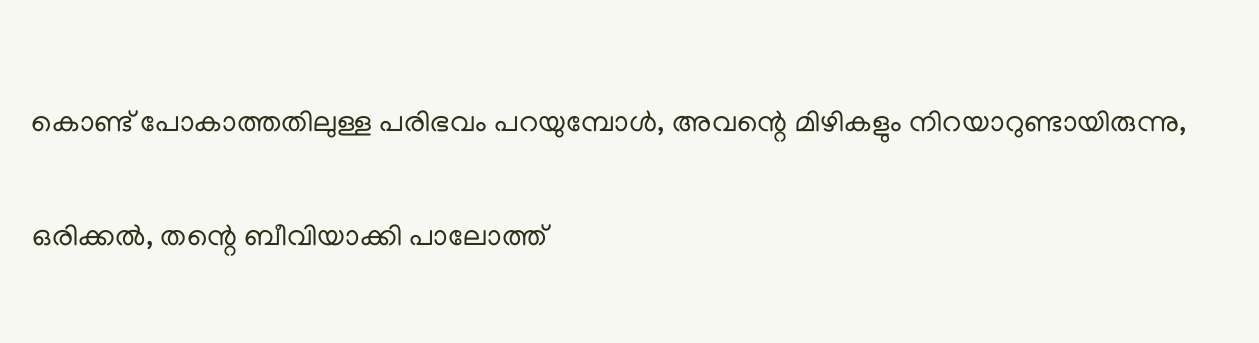കൊണ്ട് പോകാത്തതിലുള്ള പരിഭവം പറയുമ്പോൾ, അവന്റെ മിഴികളും നിറയാറുണ്ടായിരുന്നു,

ഒരിക്കൽ, തന്റെ ബീവിയാക്കി പാലോത്ത്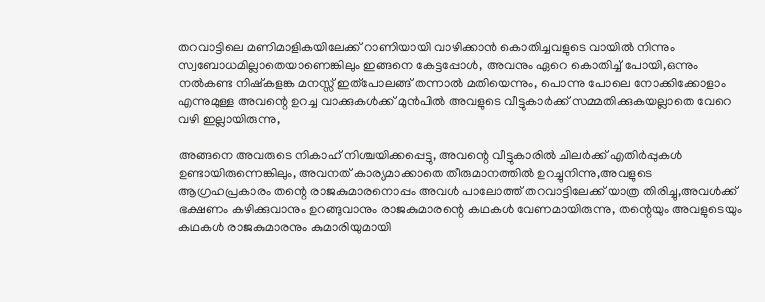തറവാട്ടിലെ മണിമാളികയിലേക്ക്‌ റാണിയായി വാഴിക്കാൻ കൊതിച്ചവളുടെ വായിൽ നിന്നും സ്വബോധമില്ലാതെയാണെങ്കിലും ഇങ്ങനെ കേട്ടപ്പോൾ, അവനും ഏറെ കൊതിച്ച് പോയി,ഒന്നും നൽകണ്ട നിഷ്കളങ്ക മനസ്സ് ഇത്പോലങ്ങ് തന്നാൽ മതിയെന്നും, പൊന്നു പോലെ നോക്കിക്കോളാം എന്നുമുള്ള അവന്റെ ഉറച്ച വാക്കുകൾക്ക് മുൻപിൽ അവളുടെ വീട്ടുകാർക്ക് സമ്മതിക്കുകയല്ലാതെ വേറെ വഴി ഇല്ലായിരുന്നു,

അങ്ങനെ അവരുടെ നികാഹ് നിശ്ചയിക്കപ്പെട്ടു, അവന്റെ വീട്ടുകാരിൽ ചിലർക്ക് എതിർപ്പുകൾ ഉണ്ടായിരുന്നെങ്കിലും, അവനത് കാര്യമാക്കാതെ തീരുമാനത്തിൽ ഉറച്ചുനിന്നു,അവളുടെ ആഗ്രഹപ്രകാരം തന്റെ രാജകുമാരനൊപ്പം അവൾ പാലോത്ത് തറവാട്ടിലേക്ക് യാത്ര തിരിച്ചു,അവൾക്ക് ഭക്ഷണം കഴിക്കുവാനും ഉറങ്ങുവാനും രാജകുമാരന്റെ കഥകൾ വേണമായിരുന്നു, തന്റെയും അവളുടെയും കഥകൾ രാജകുമാരനും കുമാരിയുമായി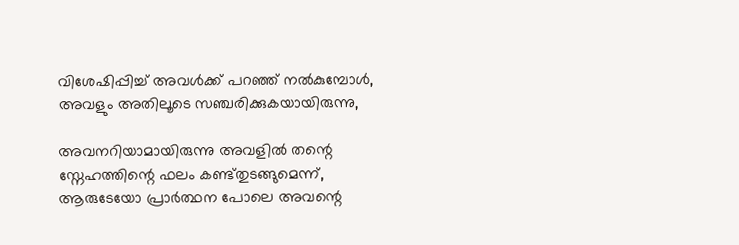വിശേഷിപ്പിച്ച് അവൾക്ക് പറഞ്ഞ് നൽകുമ്പോൾ, അവളും അതിലൂടെ സഞ്ചരിക്കുകയായിരുന്നു,

അവനറിയാമായിരുന്നു അവളിൽ തന്റെ സ്നേഹത്തിന്റെ ഫലം കണ്ട്‌തുടങ്ങുമെന്ന്‌, ആരുടേയോ പ്രാർത്ഥന പോലെ അവന്റെ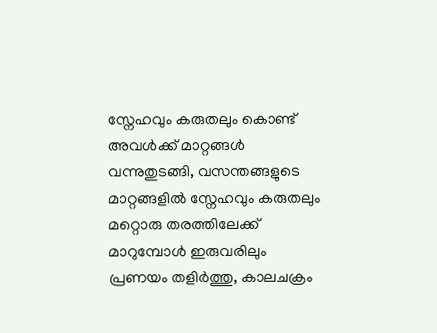സ്നേഹവും കരുതലും കൊണ്ട് അവൾക്ക് മാറ്റങ്ങൾ വന്നുതുടങ്ങി, വസന്തങ്ങളുടെ മാറ്റങ്ങളിൽ സ്നേഹവും കരുതലും മറ്റൊരു തരത്തിലേക്ക് മാറുമ്പോൾ ഇരുവരിലും പ്രണയം തളിർത്തു, കാലചക്രം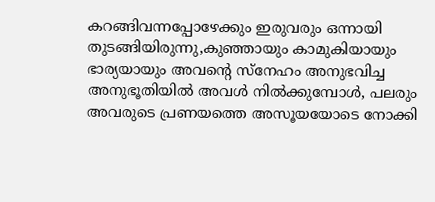കറങ്ങിവന്നപ്പോഴേക്കും ഇരുവരും ഒന്നായി തുടങ്ങിയിരുന്നു,കുഞ്ഞായും കാമുകിയായും ഭാര്യയായും അവന്റെ സ്നേഹം അനുഭവിച്ച അനുഭൂതിയിൽ അവൾ നിൽക്കുമ്പോൾ, പലരും അവരുടെ പ്രണയത്തെ അസൂയയോടെ നോക്കി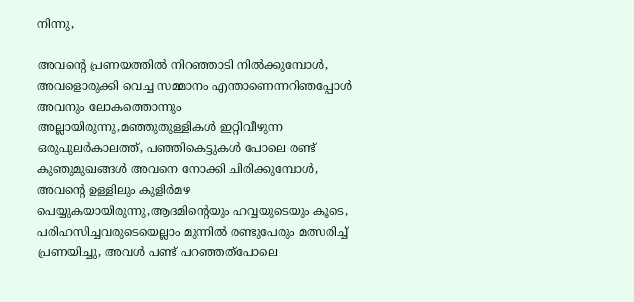നിന്നു,

അവന്റെ പ്രണയത്തിൽ നിറഞ്ഞാടി നിൽക്കുമ്പോൾ, അവളൊരുക്കി വെച്ച സമ്മാനം എന്താണെന്നറിഞപ്പോൾ അവനും ലോകത്തൊന്നും അല്ലായിരുന്നു,മഞ്ഞുതുള്ളികൾ ഇറ്റിവീഴുന്ന ഒരുപുലർകാലത്ത്, പഞ്ഞികെട്ടുകൾ പോലെ രണ്ട് കുഞുമുഖങ്ങൾ അവനെ നോക്കി ചിരിക്കുമ്പോൾ, അവന്റെ ഉള്ളിലും കുളിർമഴ പെയ്യുകയായിരുന്നു,ആദമിന്റെയും ഹവ്വയുടെയും കൂടെ, പരിഹസിച്ചവരുടെയെല്ലാം മുന്നിൽ രണ്ടുപേരും മത്സരിച്ച് പ്രണയിച്ചു, അവൾ പണ്ട് പറഞ്ഞത്പോലെ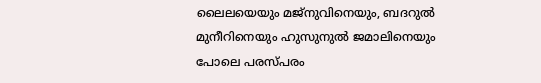ലൈലയെയും മജ്നുവിനെയും, ബദറുൽ മുനീറിനെയും ഹുസുനുൽ ജമാലിനെയും പോലെ പരസ്പരം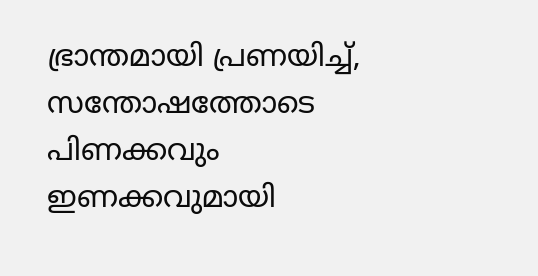ഭ്രാന്തമായി പ്രണയിച്ച്, സന്തോഷത്തോടെ പിണക്കവും ഇണക്കവുമായി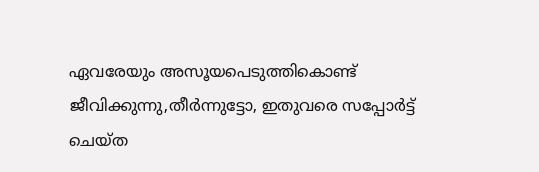ഏവരേയും അസൂയപെടുത്തികൊണ്ട് ജീവിക്കുന്നു,തീർന്നുട്ടോ, ഇതുവരെ സപ്പോർട്ട്‌ ചെയ്ത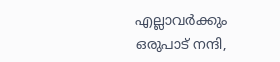എല്ലാവർക്കും ഒരുപാട് നന്ദി,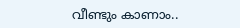വീണ്ടും കാണാം..